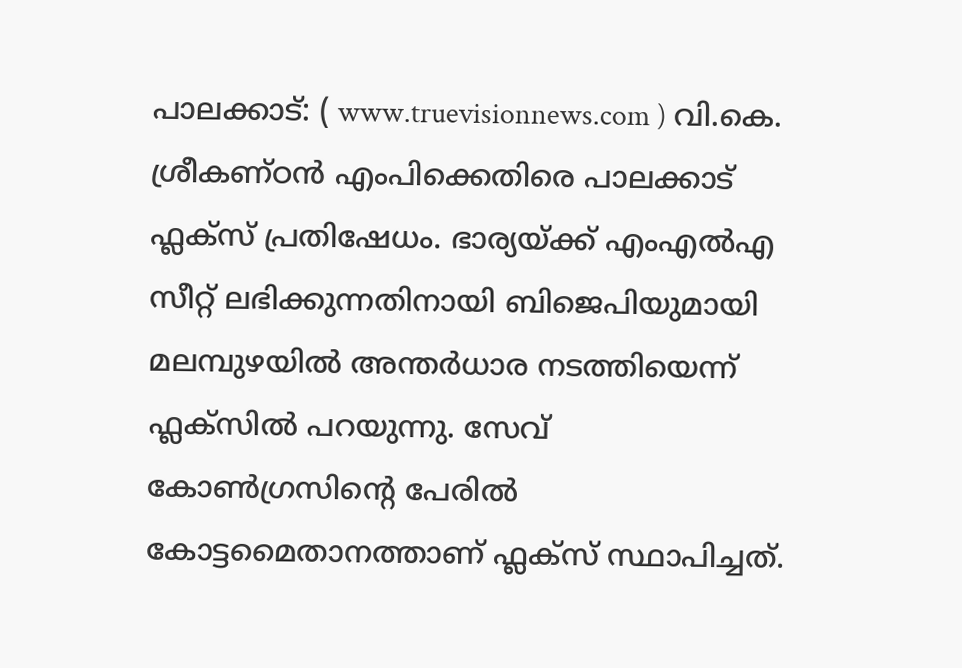പാലക്കാട്: ( www.truevisionnews.com ) വി.കെ. ശ്രീകണ്ഠൻ എംപിക്കെതിരെ പാലക്കാട് ഫ്ലക്സ് പ്രതിഷേധം. ഭാര്യയ്ക്ക് എംഎൽഎ സീറ്റ് ലഭിക്കുന്നതിനായി ബിജെപിയുമായി മലമ്പുഴയിൽ അന്തർധാര നടത്തിയെന്ന് ഫ്ലക്സിൽ പറയുന്നു. സേവ് കോൺഗ്രസിൻ്റെ പേരിൽ കോട്ടമൈതാനത്താണ് ഫ്ലക്സ് സ്ഥാപിച്ചത്.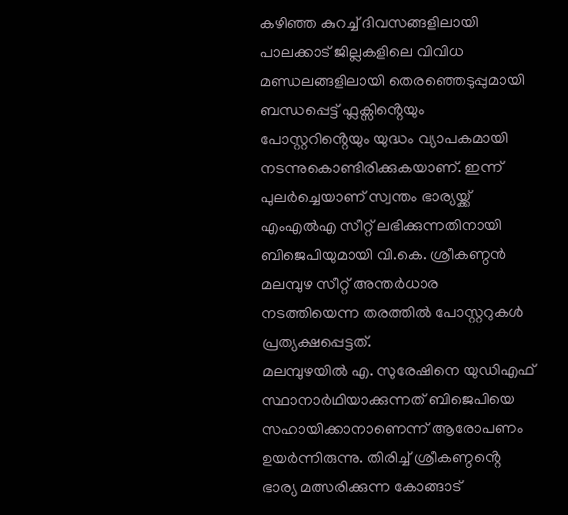കഴിഞ്ഞ കുറച്ച് ദിവസങ്ങളിലായി പാലക്കാട് ജില്ലകളിലെ വിവിധ മണ്ഡലങ്ങളിലായി തെരഞ്ഞെടുപ്പുമായി ബന്ധപ്പെട്ട് ഫ്ലക്സിൻ്റെയും പോസ്റ്ററിൻ്റെയും യുദ്ധം വ്യാപകമായി നടന്നുകൊണ്ടിരിക്കുകയാണ്. ഇന്ന് പുലർച്ചെയാണ് സ്വന്തം ഭാര്യയ്ക്ക് എംഎൽഎ സീറ്റ് ലഭിക്കുന്നതിനായി ബിജെപിയുമായി വി.കെ. ശ്രീകണ്ഠൻ മലമ്പുഴ സീറ്റ് അന്തർധാര നടത്തിയെന്ന തരത്തിൽ പോസ്റ്ററുകൾ പ്രത്യക്ഷപ്പെട്ടത്.
മലമ്പുഴയിൽ എ. സുരേഷിനെ യുഡിഎഫ് സ്ഥാനാർഥിയാക്കുന്നത് ബിജെപിയെ സഹായിക്കാനാണെന്ന് ആരോപണം ഉയർന്നിരുന്നു. തിരിച്ച് ശ്രീകണ്ഠൻ്റെ ഭാര്യ മത്സരിക്കുന്ന കോങ്ങാട്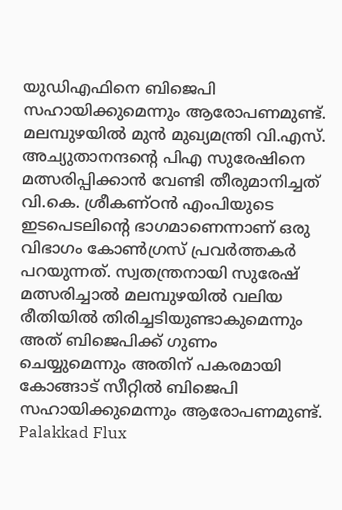യുഡിഎഫിനെ ബിജെപി സഹായിക്കുമെന്നും ആരോപണമുണ്ട്.
മലമ്പുഴയിൽ മുൻ മുഖ്യമന്ത്രി വി.എസ്. അച്യുതാനന്ദൻ്റെ പിഎ സുരേഷിനെ മത്സരിപ്പിക്കാൻ വേണ്ടി തീരുമാനിച്ചത് വി.കെ. ശ്രീകണ്ഠൻ എംപിയുടെ ഇടപെടലിൻ്റെ ഭാഗമാണെന്നാണ് ഒരു വിഭാഗം കോൺഗ്രസ് പ്രവർത്തകർ പറയുന്നത്. സ്വതന്ത്രനായി സുരേഷ് മത്സരിച്ചാൽ മലമ്പുഴയിൽ വലിയ രീതിയിൽ തിരിച്ചടിയുണ്ടാകുമെന്നും അത് ബിജെപിക്ക് ഗുണം ചെയ്യുമെന്നും അതിന് പകരമായി കോങ്ങാട് സീറ്റിൽ ബിജെപി സഹായിക്കുമെന്നും ആരോപണമുണ്ട്.
Palakkad Flux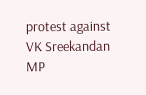protest against VK Sreekandan MP